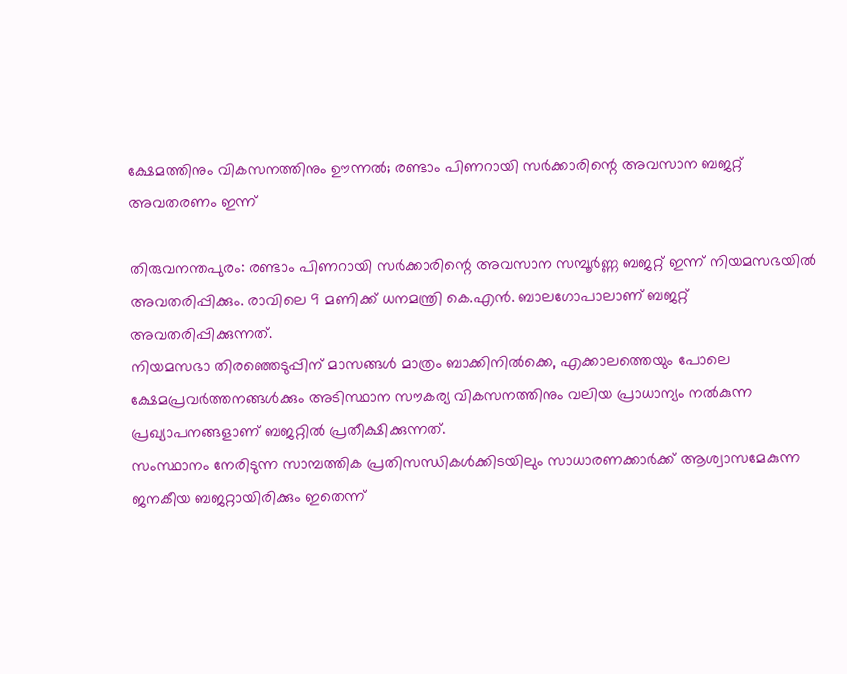ക്ഷേമത്തിനും വികസനത്തിനും ഊന്നൽ; രണ്ടാം പിണറായി സർക്കാരിന്റെ അവസാന ബജറ്റ് അവതരണം ഇന്ന്

തിരുവനന്തപുരം: രണ്ടാം പിണറായി സർക്കാരിന്റെ അവസാന സമ്പൂർണ്ണ ബജറ്റ് ഇന്ന് നിയമസഭയിൽ അവതരിപ്പിക്കും. രാവിലെ 9 മണിക്ക് ധനമന്ത്രി കെ.എൻ. ബാലഗോപാലാണ് ബജറ്റ് അവതരിപ്പിക്കുന്നത്.
നിയമസഭാ തിരഞ്ഞെടുപ്പിന് മാസങ്ങൾ മാത്രം ബാക്കിനിൽക്കെ, എക്കാലത്തെയും പോലെ ക്ഷേമപ്രവർത്തനങ്ങൾക്കും അടിസ്ഥാന സൗകര്യ വികസനത്തിനും വലിയ പ്രാധാന്യം നൽകുന്ന പ്രഖ്യാപനങ്ങളാണ് ബജറ്റിൽ പ്രതീക്ഷിക്കുന്നത്.
സംസ്ഥാനം നേരിടുന്ന സാമ്പത്തിക പ്രതിസന്ധികൾക്കിടയിലും സാധാരണക്കാർക്ക് ആശ്വാസമേകുന്ന ജനകീയ ബജറ്റായിരിക്കും ഇതെന്ന്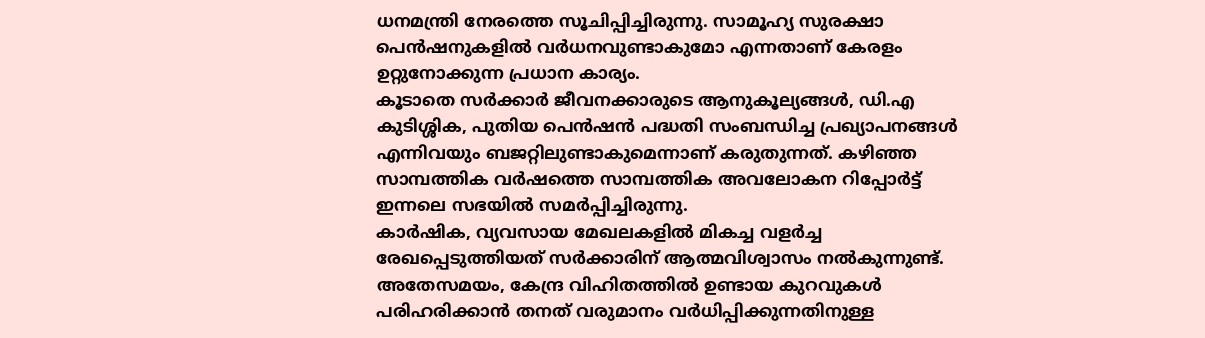ധനമന്ത്രി നേരത്തെ സൂചിപ്പിച്ചിരുന്നു. സാമൂഹ്യ സുരക്ഷാ പെൻഷനുകളിൽ വർധനവുണ്ടാകുമോ എന്നതാണ് കേരളം ഉറ്റുനോക്കുന്ന പ്രധാന കാര്യം.
കൂടാതെ സർക്കാർ ജീവനക്കാരുടെ ആനുകൂല്യങ്ങൾ, ഡി.എ കുടിശ്ശിക, പുതിയ പെൻഷൻ പദ്ധതി സംബന്ധിച്ച പ്രഖ്യാപനങ്ങൾ എന്നിവയും ബജറ്റിലുണ്ടാകുമെന്നാണ് കരുതുന്നത്. കഴിഞ്ഞ സാമ്പത്തിക വർഷത്തെ സാമ്പത്തിക അവലോകന റിപ്പോർട്ട് ഇന്നലെ സഭയിൽ സമർപ്പിച്ചിരുന്നു.
കാർഷിക, വ്യവസായ മേഖലകളിൽ മികച്ച വളർച്ച രേഖപ്പെടുത്തിയത് സർക്കാരിന് ആത്മവിശ്വാസം നൽകുന്നുണ്ട്. അതേസമയം, കേന്ദ്ര വിഹിതത്തിൽ ഉണ്ടായ കുറവുകൾ പരിഹരിക്കാൻ തനത് വരുമാനം വർധിപ്പിക്കുന്നതിനുള്ള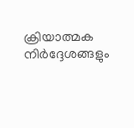ക്രിയാത്മക നിർദ്ദേശങ്ങളും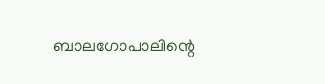ബാലഗോപാലിന്റെ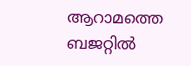ആറാമത്തെ ബജറ്റിൽ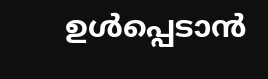ഉൾപ്പെടാൻ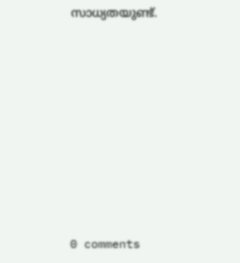സാധ്യതയുണ്ട്.










0 comments